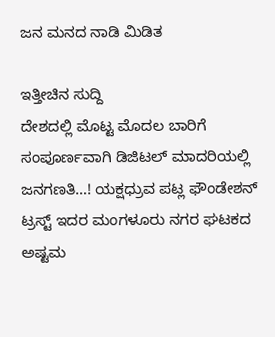ಜನ ಮನದ ನಾಡಿ ಮಿಡಿತ

ಇತ್ತೀಚಿನ ಸುದ್ದಿ
ದೇಶದಲ್ಲಿ ಮೊಟ್ಟ ಮೊದಲ ಬಾರಿಗೆ ಸಂಪೂರ್ಣವಾಗಿ ಡಿಜಿಟಲ್ ಮಾದರಿಯಲ್ಲಿ ಜನಗಣತಿ…! ಯಕ್ಷಧ್ರುವ ಪಟ್ಲ ಫೌಂಡೇಶನ್ ಟ್ರಸ್ಟ್ ಇದರ ಮಂಗಳೂರು ನಗರ ಘಟಕದ ಅಷ್ಟಮ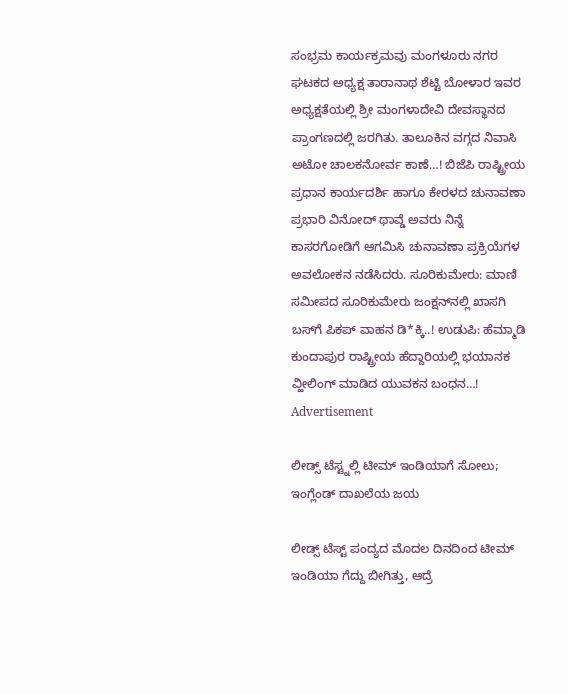ಸಂಭ್ರಮ ಕಾರ್ಯಕ್ರಮವು ಮಂಗಳೂರು ನಗರ ಘಟಕದ ಅಧ್ಯಕ್ಷ ತಾರಾನಾಥ ಶೆಟ್ಟಿ ಬೋಳಾರ ಇವರ ಅಧ್ಯಕ್ಷತೆಯಲ್ಲಿ ಶ್ರೀ ಮಂಗಳಾದೇವಿ ದೇವಸ್ಥಾನದ ಪ್ರಾಂಗಣದಲ್ಲಿ ಜರಗಿತು. ತಾಲೂಕಿನ ವಗ್ಗದ ನಿವಾಸಿ ಅಟೋ ಚಾಲಕನೋರ್ವ ಕಾಣೆ…! ಬಿಜೆಪಿ ರಾಷ್ಟ್ರೀಯ ಪ್ರಧಾನ ಕಾರ್ಯದರ್ಶಿ ಹಾಗೂ ಕೇರಳದ ಚುನಾವಣಾ ಪ್ರಭಾರಿ ವಿನೋದ್ ಥಾವ್ಡೆ ಅವರು ನಿನ್ನೆ ಕಾಸರಗೋಡಿಗೆ ಆಗಮಿಸಿ ಚುನಾವಣಾ ಪ್ರಕ್ರಿಯೆಗಳ ಅವಲೋಕನ ನಡೆಸಿದರು. ಸೂರಿಕುಮೇರು: ಮಾಣಿ ಸಮೀಪದ ಸೂರಿಕುಮೇರು ಜಂಕ್ಷನ್‌ನಲ್ಲಿ ಖಾಸಗಿ ಬಸ್‌ಗೆ ಪಿಕಪ್ ವಾಹನ ಡಿ*ಕ್ಕಿ..! ಉಡುಪಿ: ಹೆಮ್ಮಾಡಿ ಕುಂದಾಪುರ ರಾಷ್ಟ್ರೀಯ ಹೆದ್ದಾರಿಯಲ್ಲಿ ಭಯಾನಕ ವ್ಹೀಲಿಂಗ್ ಮಾಡಿದ ಯುವಕನ ಬಂಧನ…!
Advertisement

ಲೀಡ್ಸ್ ಟೆಸ್ಟ್ನಲ್ಲಿ ಟೀಮ್ ಇಂಡಿಯಾಗೆ ಸೋಲು; ಇಂಗ್ಲೆಂಡ್ ದಾಖಲೆಯ ಜಯ

ಲೀಡ್ಸ್ ಟೆಸ್ಟ್ ಪಂದ್ಯದ ಮೊದಲ ದಿನದಿಂದ ಟೀಮ್ ಇಂಡಿಯಾ ಗೆದ್ದು ಬೀಗಿತ್ತು, ಆದ್ರೆ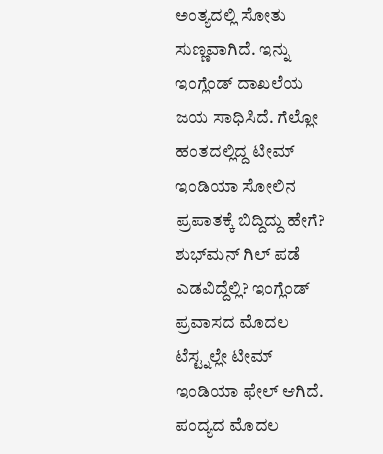ಅಂತ್ಯದಲ್ಲಿ ಸೋತು ಸುಣ್ಣವಾಗಿದೆ. ಇನ್ನು ಇಂಗ್ಲೆಂಡ್ ದಾಖಲೆಯ ಜಯ ಸಾಧಿಸಿದೆ. ಗೆಲ್ಲೋ ಹಂತದಲ್ಲಿದ್ದ ಟೀಮ್ ಇಂಡಿಯಾ ಸೋಲಿನ ಪ್ರಪಾತಕ್ಕೆ ಬಿದ್ದಿದ್ದು ಹೇಗೆ? ಶುಭ್‌ಮನ್ ಗಿಲ್ ಪಡೆ ಎಡವಿದ್ದೆಲ್ಲಿ? ಇಂಗ್ಲೆಂಡ್ ಪ್ರವಾಸದ ಮೊದಲ ಟೆಸ್ಟ್ನಲ್ಲೇ ಟೀಮ್ ಇಂಡಿಯಾ ಫೇಲ್ ಆಗಿದೆ. ಪಂದ್ಯದ ಮೊದಲ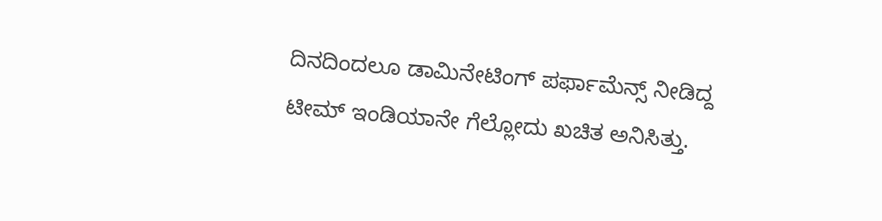ದಿನದಿಂದಲೂ ಡಾಮಿನೇಟಿಂಗ್ ಪರ್ಫಾಮೆನ್ಸ್ ನೀಡಿದ್ದ ಟೀಮ್ ಇಂಡಿಯಾನೇ ಗೆಲ್ಲೋದು ಖಚಿತ ಅನಿಸಿತ್ತು.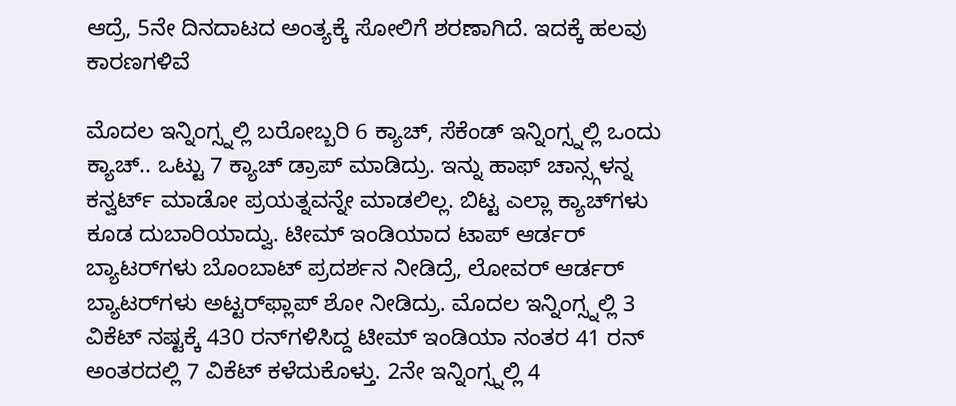ಆದ್ರೆ, 5ನೇ ದಿನದಾಟದ ಅಂತ್ಯಕ್ಕೆ ಸೋಲಿಗೆ ಶರಣಾಗಿದೆ. ಇದಕ್ಕೆ ಹಲವು ಕಾರಣಗಳಿವೆ

ಮೊದಲ ಇನ್ನಿಂಗ್ಸ್ನಲ್ಲಿ ಬರೋಬ್ಬರಿ 6 ಕ್ಯಾಚ್, ಸೆಕೆಂಡ್ ಇನ್ನಿಂಗ್ಸ್ನಲ್ಲಿ ಒಂದು ಕ್ಯಾಚ್.. ಒಟ್ಟು 7 ಕ್ಯಾಚ್ ಡ್ರಾಪ್ ಮಾಡಿದ್ರು. ಇನ್ನು ಹಾಫ್ ಚಾನ್ಸ್ಗಳನ್ನ ಕನ್ವರ್ಟ್ ಮಾಡೋ ಪ್ರಯತ್ನವನ್ನೇ ಮಾಡಲಿಲ್ಲ. ಬಿಟ್ಟ ಎಲ್ಲಾ ಕ್ಯಾಚ್‌ಗಳು ಕೂಡ ದುಬಾರಿಯಾದ್ವು. ಟೀಮ್ ಇಂಡಿಯಾದ ಟಾಪ್ ಆರ್ಡರ್ ಬ್ಯಾಟರ್‌ಗಳು ಬೊಂಬಾಟ್ ಪ್ರದರ್ಶನ ನೀಡಿದ್ರೆ, ಲೋವರ್ ಆರ್ಡರ್ ಬ್ಯಾಟರ್‌ಗಳು ಅಟ್ಟರ್‌ಫ್ಲಾಪ್ ಶೋ ನೀಡಿದ್ರು. ಮೊದಲ ಇನ್ನಿಂಗ್ಸ್ನಲ್ಲಿ 3 ವಿಕೆಟ್ ನಷ್ಟಕ್ಕೆ 430 ರನ್‌ಗಳಿಸಿದ್ದ ಟೀಮ್ ಇಂಡಿಯಾ ನಂತರ 41 ರನ್ ಅಂತರದಲ್ಲಿ 7 ವಿಕೆಟ್ ಕಳೆದುಕೊಳ್ತು. 2ನೇ ಇನ್ನಿಂಗ್ಸ್ನಲ್ಲಿ 4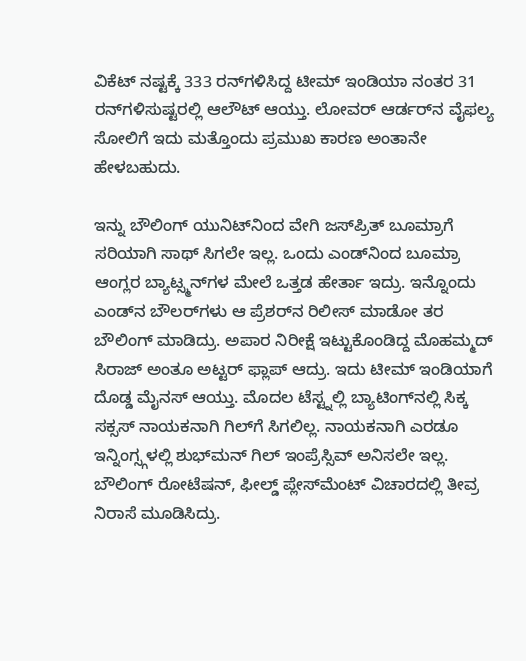ವಿಕೆಟ್ ನಷ್ಟಕ್ಕೆ 333 ರನ್‌ಗಳಿಸಿದ್ದ ಟೀಮ್ ಇಂಡಿಯಾ ನಂತರ 31 ರನ್‌ಗಳಿಸುಷ್ಟರಲ್ಲಿ ಆಲೌಟ್ ಆಯ್ತು. ಲೋವರ್ ಆರ್ಡರ್‌ನ ವೈಫಲ್ಯ ಸೋಲಿಗೆ ಇದು ಮತ್ತೊಂದು ಪ್ರಮುಖ ಕಾರಣ ಅಂತಾನೇ ಹೇಳಬಹುದು.

ಇನ್ನು ಬೌಲಿಂಗ್ ಯುನಿಟ್‌ನಿಂದ ವೇಗಿ ಜಸ್‌ಪ್ರಿತ್ ಬೂಮ್ರಾಗೆ ಸರಿಯಾಗಿ ಸಾಥ್ ಸಿಗಲೇ ಇಲ್ಲ. ಒಂದು ಎಂಡ್‌ನಿಂದ ಬೂಮ್ರಾ ಆಂಗ್ಲರ ಬ್ಯಾಟ್ಸ್ಮನ್‌ಗಳ ಮೇಲೆ ಒತ್ತಡ ಹೇರ್ತಾ ಇದ್ರು. ಇನ್ನೊಂದು ಎಂಡ್‌ನ ಬೌಲರ್‌ಗಳು ಆ ಪ್ರೆಶರ್‌ನ ರಿಲೀಸ್ ಮಾಡೋ ತರ ಬೌಲಿಂಗ್ ಮಾಡಿದ್ರು. ಅಪಾರ ನಿರೀಕ್ಷೆ ಇಟ್ಟುಕೊಂಡಿದ್ದ ಮೊಹಮ್ಮದ್ ಸಿರಾಜ್ ಅಂತೂ ಅಟ್ಟರ್ ಫ್ಲಾಪ್ ಆದ್ರು. ಇದು ಟೀಮ್ ಇಂಡಿಯಾಗೆ ದೊಡ್ಡ ಮೈನಸ್ ಆಯ್ತು. ಮೊದಲ ಟೆಸ್ಟ್ನಲ್ಲಿ ಬ್ಯಾಟಿಂಗ್‌ನಲ್ಲಿ ಸಿಕ್ಕ ಸಕ್ಸಸ್ ನಾಯಕನಾಗಿ ಗಿಲ್‌ಗೆ ಸಿಗಲಿಲ್ಲ. ನಾಯಕನಾಗಿ ಎರಡೂ ಇನ್ನಿಂಗ್ಸ್ಗಳಲ್ಲಿ ಶುಭ್‌ಮನ್ ಗಿಲ್ ಇಂಪ್ರೆಸ್ಸಿವ್ ಅನಿಸಲೇ ಇಲ್ಲ. ಬೌಲಿಂಗ್ ರೋಟೆಷನ್, ಫೀಲ್ಡ್ ಪ್ಲೇಸ್‌ಮೆಂಟ್ ವಿಚಾರದಲ್ಲಿ ತೀವ್ರ ನಿರಾಸೆ ಮೂಡಿಸಿದ್ರು.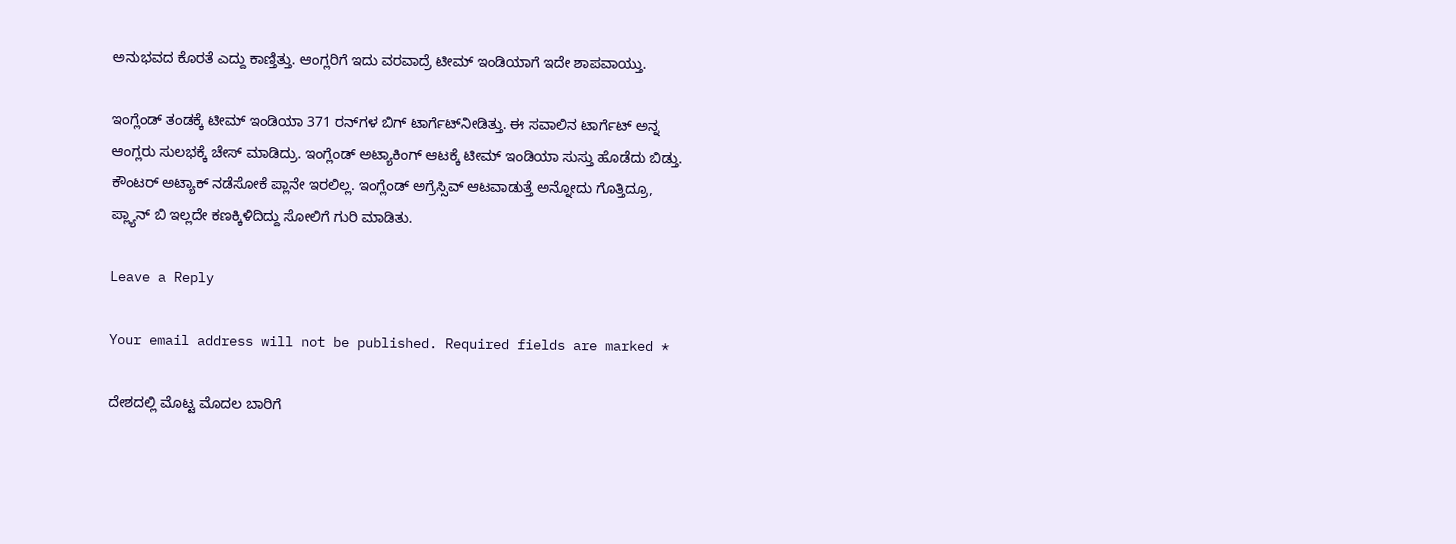ಅನುಭವದ ಕೊರತೆ ಎದ್ದು ಕಾಣ್ತಿತ್ತು. ಆಂಗ್ಲರಿಗೆ ಇದು ವರವಾದ್ರೆ ಟೀಮ್ ಇಂಡಿಯಾಗೆ ಇದೇ ಶಾಪವಾಯ್ತು.

ಇಂಗ್ಲೆಂಡ್ ತಂಡಕ್ಕೆ ಟೀಮ್ ಇಂಡಿಯಾ 371 ರನ್‌ಗಳ ಬಿಗ್ ಟಾರ್ಗೆಟ್‌ನೀಡಿತ್ತು. ಈ ಸವಾಲಿನ ಟಾರ್ಗೆಟ್ ಅನ್ನ ಆಂಗ್ಲರು ಸುಲಭಕ್ಕೆ ಚೇಸ್ ಮಾಡಿದ್ರು. ಇಂಗ್ಲೆಂಡ್ ಅಟ್ಯಾಕಿಂಗ್ ಆಟಕ್ಕೆ ಟೀಮ್ ಇಂಡಿಯಾ ಸುಸ್ತು ಹೊಡೆದು ಬಿಡ್ತು. ಕೌಂಟರ್ ಅಟ್ಯಾಕ್ ನಡೆಸೋಕೆ ಪ್ಲಾನೇ ಇರಲಿಲ್ಲ. ಇಂಗ್ಲೆಂಡ್ ಅಗ್ರೆಸ್ಸಿವ್ ಆಟವಾಡುತ್ತೆ ಅನ್ನೋದು ಗೊತ್ತಿದ್ರೂ, ಪ್ಲ್ಯಾನ್ ಬಿ ಇಲ್ಲದೇ ಕಣಕ್ಕಿಳಿದಿದ್ದು ಸೋಲಿಗೆ ಗುರಿ ಮಾಡಿತು.

Leave a Reply

Your email address will not be published. Required fields are marked *

ದೇಶದಲ್ಲಿ ಮೊಟ್ಟ ಮೊದಲ ಬಾರಿಗೆ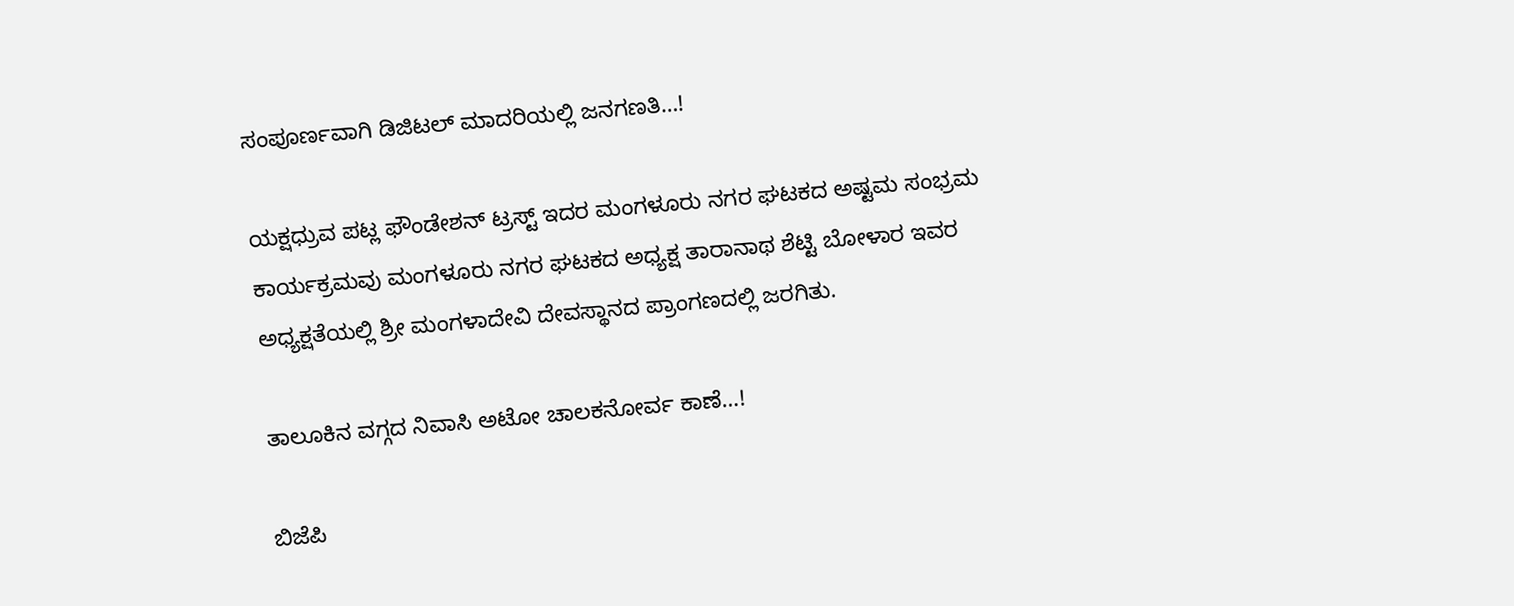ಸಂಪೂರ್ಣವಾಗಿ ಡಿಜಿಟಲ್ ಮಾದರಿಯಲ್ಲಿ ಜನಗಣತಿ…!

ಯಕ್ಷಧ್ರುವ ಪಟ್ಲ ಫೌಂಡೇಶನ್ ಟ್ರಸ್ಟ್ ಇದರ ಮಂಗಳೂರು ನಗರ ಘಟಕದ ಅಷ್ಟಮ ಸಂಭ್ರಮ ಕಾರ್ಯಕ್ರಮವು ಮಂಗಳೂರು ನಗರ ಘಟಕದ ಅಧ್ಯಕ್ಷ ತಾರಾನಾಥ ಶೆಟ್ಟಿ ಬೋಳಾರ ಇವರ ಅಧ್ಯಕ್ಷತೆಯಲ್ಲಿ ಶ್ರೀ ಮಂಗಳಾದೇವಿ ದೇವಸ್ಥಾನದ ಪ್ರಾಂಗಣದಲ್ಲಿ ಜರಗಿತು.

ತಾಲೂಕಿನ ವಗ್ಗದ ನಿವಾಸಿ ಅಟೋ ಚಾಲಕನೋರ್ವ ಕಾಣೆ…!

ಬಿಜೆಪಿ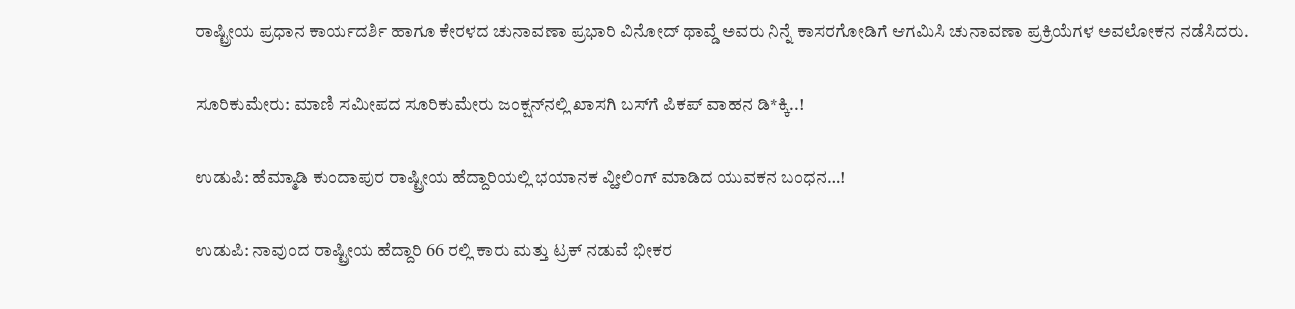ರಾಷ್ಟ್ರೀಯ ಪ್ರಧಾನ ಕಾರ್ಯದರ್ಶಿ ಹಾಗೂ ಕೇರಳದ ಚುನಾವಣಾ ಪ್ರಭಾರಿ ವಿನೋದ್ ಥಾವ್ಡೆ ಅವರು ನಿನ್ನೆ ಕಾಸರಗೋಡಿಗೆ ಆಗಮಿಸಿ ಚುನಾವಣಾ ಪ್ರಕ್ರಿಯೆಗಳ ಅವಲೋಕನ ನಡೆಸಿದರು.

ಸೂರಿಕುಮೇರು: ಮಾಣಿ ಸಮೀಪದ ಸೂರಿಕುಮೇರು ಜಂಕ್ಷನ್‌ನಲ್ಲಿ ಖಾಸಗಿ ಬಸ್‌ಗೆ ಪಿಕಪ್ ವಾಹನ ಡಿ*ಕ್ಕಿ..!

ಉಡುಪಿ: ಹೆಮ್ಮಾಡಿ ಕುಂದಾಪುರ ರಾಷ್ಟ್ರೀಯ ಹೆದ್ದಾರಿಯಲ್ಲಿ ಭಯಾನಕ ವ್ಹೀಲಿಂಗ್ ಮಾಡಿದ ಯುವಕನ ಬಂಧನ…!

ಉಡುಪಿ: ನಾವುಂದ ರಾಷ್ಟ್ರೀಯ ಹೆದ್ದಾರಿ 66 ರಲ್ಲಿ ಕಾರು ಮತ್ತು ಟ್ರಕ್ ನಡುವೆ ಭೀಕರ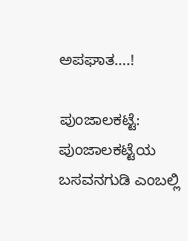ಅಪಘಾತ….!

ಪುಂಜಾಲಕಟ್ಟೆ: ಪುಂಜಾಲಕಟ್ಟೆಯ ಬಸವನಗುಡಿ ಎಂಬಲ್ಲಿ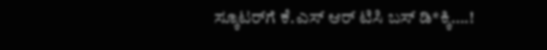ಸ್ಕೂಟರ್‌ಗೆ ಕೆ.ಎಸ್ ಆರ್ ಟಿಸಿ ಬಸ್ ಡಿ*ಕ್ಕಿ….!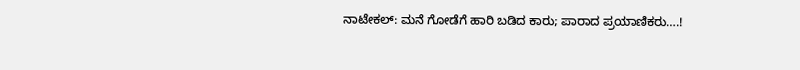ನಾಟೇಕಲ್: ಮನೆ ಗೋಡೆಗೆ ಹಾರಿ ಬಡಿದ ಕಾರು; ಪಾರಾದ ಪ್ರಯಾಣಿಕರು….!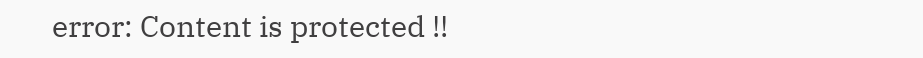error: Content is protected !!